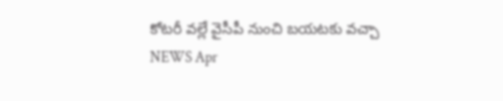కోటరీ వల్లే వైసీపీ నుంచి బయటకు వచ్చా
NEWS Apr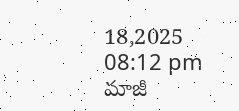18,2025 08:12 pm
మాజీ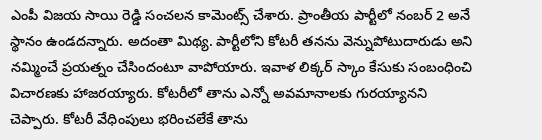ఎంపీ విజయ సాయి రెడ్డి సంచలన కామెంట్స్ చేశారు. ప్రాంతీయ పార్టీలో నంబర్ 2 అనే స్థానం ఉండదన్నారు. అదంతా మిథ్య. పార్టీలోని కోటరీ తనను వెన్నుపోటుదారుడు అని నమ్మించే ప్రయత్నం చేసిందంటూ వాపోయారు. ఇవాళ లిక్కర్ స్కాం కేసుకు సంబంధించి విచారణకు హాజరయ్యారు. కోటరీలో తాను ఎన్నో అవమానాలకు గురయ్యానని చెప్పారు. కోటరీ వేధింపులు భరించలేకే తాను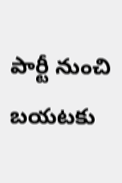పార్టీ నుంచి బయటకు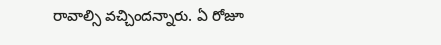రావాల్సి వచ్చిందన్నారు. ఏ రోజూ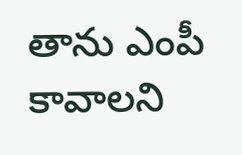తాను ఎంపీ కావాలని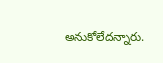అనుకోలేదన్నారు.